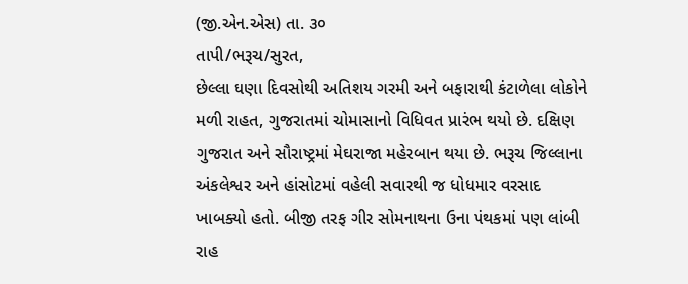(જી.એન.એસ) તા. ૩૦
તાપી/ભરૂચ/સુરત,
છેલ્લા ઘણા દિવસોથી અતિશય ગરમી અને બફારાથી કંટાળેલા લોકોને મળી રાહત, ગુજરાતમાં ચોમાસાનો વિધિવત પ્રારંભ થયો છે. દક્ષિણ ગુજરાત અને સૌરાષ્ટ્રમાં મેઘરાજા મહેરબાન થયા છે. ભરૂચ જિલ્લાના અંકલેશ્વર અને હાંસોટમાં વહેલી સવારથી જ ધોધમાર વરસાદ ખાબક્યો હતો. બીજી તરફ ગીર સોમનાથના ઉના પંથકમાં પણ લાંબી રાહ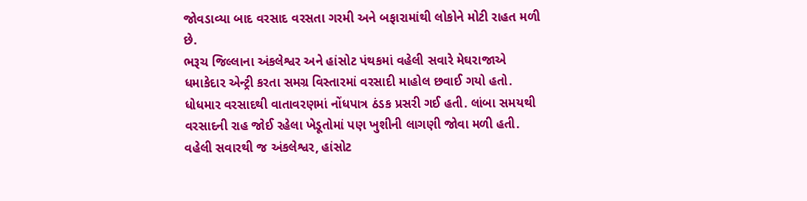જોવડાવ્યા બાદ વરસાદ વરસતા ગરમી અને બફારામાંથી લોકોને મોટી રાહત મળી છે.
ભરૂચ જિલ્લાના અંકલેશ્વર અને હાંસોટ પંથકમાં વહેલી સવારે મેઘરાજાએ ધમાકેદાર એન્ટ્રી કરતા સમગ્ર વિસ્તારમાં વરસાદી માહોલ છવાઈ ગયો હતો. ધોધમાર વરસાદથી વાતાવરણમાં નોંધપાત્ર ઠંડક પ્રસરી ગઈ હતી. લાંબા સમયથી વરસાદની રાહ જોઈ રહેલા ખેડૂતોમાં પણ ખુશીની લાગણી જોવા મળી હતી.
વહેલી સવારથી જ અંકલેશ્વર, હાંસોટ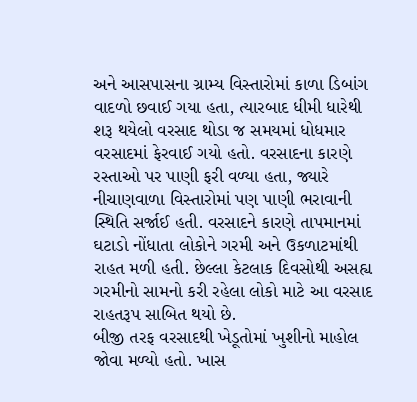અને આસપાસના ગ્રામ્ય વિસ્તારોમાં કાળા ડિબાંગ વાદળો છવાઈ ગયા હતા, ત્યારબાદ ધીમી ધારેથી શરૂ થયેલો વરસાદ થોડા જ સમયમાં ધોધમાર વરસાદમાં ફેરવાઈ ગયો હતો. વરસાદના કારણે રસ્તાઓ પર પાણી ફરી વળ્યા હતા, જ્યારે નીચાણવાળા વિસ્તારોમાં પણ પાણી ભરાવાની સ્થિતિ સર્જાઈ હતી. વરસાદને કારણે તાપમાનમાં ઘટાડો નોંધાતા લોકોને ગરમી અને ઉકળાટમાંથી રાહત મળી હતી. છેલ્લા કેટલાક દિવસોથી અસહ્ય ગરમીનો સામનો કરી રહેલા લોકો માટે આ વરસાદ રાહતરૂપ સાબિત થયો છે.
બીજી તરફ વરસાદથી ખેડૂતોમાં ખુશીનો માહોલ જોવા મળ્યો હતો. ખાસ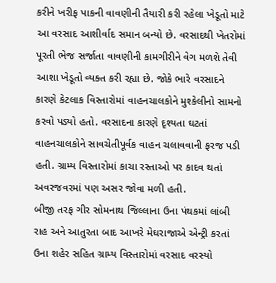કરીને ખરીફ પાકની વાવણીની તૈયારી કરી રહેલા ખેડૂતો માટે આ વરસાદ આશીર્વાદ સમાન બન્યો છે. વરસાદથી ખેતરોમાં પૂરતી ભેજ સર્જાતા વાવણીની કામગીરીને વેગ મળશે તેવી આશા ખેડૂતો વ્યક્ત કરી રહ્યા છે. જોકે ભારે વરસાદને કારણે કેટલાક વિસ્તારોમાં વાહનચાલકોને મુશ્કેલીનો સામનો કરવો પડ્યો હતો. વરસાદના કારણે દૃશ્યતા ઘટતાં વાહનચાલકોને સાવચેતીપૂર્વક વાહન ચલાવવાની ફરજ પડી હતી. ગ્રામ્ય વિસ્તારોમાં કાચા રસ્તાઓ પર કાદવ થતાં અવરજવરમાં પણ અસર જોવા મળી હતી.
બીજી તરફ ગીર સોમનાથ જિલ્લાના ઉના પંથકમાં લાંબી રાહ અને આતુરતા બાદ આખરે મેઘરાજાએ એન્ટ્રી કરતાં ઉના શહેર સહિત ગ્રામ્ય વિસ્તારોમાં વરસાદ વરસ્યો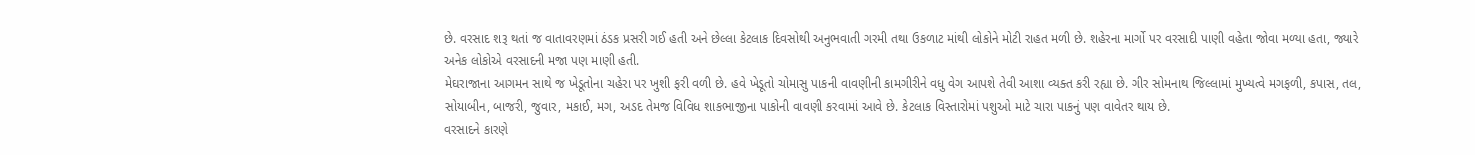છે. વરસાદ શરૂ થતાં જ વાતાવરણમાં ઠંડક પ્રસરી ગઈ હતી અને છેલ્લા કેટલાક દિવસોથી અનુભવાતી ગરમી તથા ઉકળાટ માંથી લોકોને મોટી રાહત મળી છે. શહેરના માર્ગો પર વરસાદી પાણી વહેતા જોવા મળ્યા હતા, જ્યારે અનેક લોકોએ વરસાદની મજા પણ માણી હતી.
મેઘરાજાના આગમન સાથે જ ખેડૂતોના ચહેરા પર ખુશી ફરી વળી છે. હવે ખેડૂતો ચોમાસુ પાકની વાવણીની કામગીરીને વધુ વેગ આપશે તેવી આશા વ્યક્ત કરી રહ્યા છે. ગીર સોમનાથ જિલ્લામાં મુખ્યત્વે મગફળી, કપાસ, તલ, સોયાબીન, બાજરી, જુવાર, મકાઈ, મગ, અડદ તેમજ વિવિધ શાકભાજીના પાકોની વાવણી કરવામાં આવે છે. કેટલાક વિસ્તારોમાં પશુઓ માટે ચારા પાકનું પણ વાવેતર થાય છે.
વરસાદને કારણે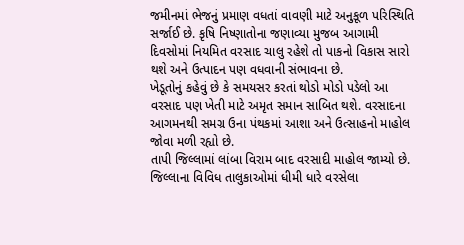જમીનમાં ભેજનું પ્રમાણ વધતાં વાવણી માટે અનુકૂળ પરિસ્થિતિ સર્જાઈ છે. કૃષિ નિષ્ણાતોના જણાવ્યા મુજબ આગામી દિવસોમાં નિયમિત વરસાદ ચાલુ રહેશે તો પાકનો વિકાસ સારો થશે અને ઉત્પાદન પણ વધવાની સંભાવના છે.
ખેડૂતોનું કહેવું છે કે સમયસર કરતાં થોડો મોડો પડેલો આ વરસાદ પણ ખેતી માટે અમૃત સમાન સાબિત થશે. વરસાદના આગમનથી સમગ્ર ઉના પંથકમાં આશા અને ઉત્સાહનો માહોલ જોવા મળી રહ્યો છે.
તાપી જિલ્લામાં લાંબા વિરામ બાદ વરસાદી માહોલ જામ્યો છે. જિલ્લાના વિવિધ તાલુકાઓમાં ધીમી ધારે વરસેલા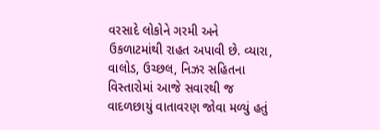વરસાદે લોકોને ગરમી અને ઉકળાટમાંથી રાહત અપાવી છે. વ્યારા, વાલોડ, ઉચ્છલ, નિઝર સહિતના વિસ્તારોમાં આજે સવારથી જ વાદળછાયું વાતાવરણ જોવા મળ્યું હતું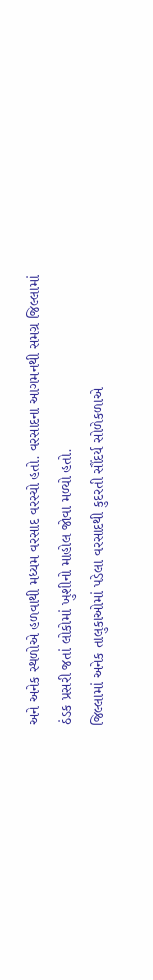અને અનેક સ્થળોએ હળવાથી મધ્યમ વરસાદ વરસ્યો હતો. વરસાદના આગમનથી સમગ્ર જિલ્લામાં ઠંડક પ્રસરી જતાં લોકોમાં ખુશીનો માહોલ જોવા મળ્યો હતો.
જિલ્લામાં અનેક તાલુકાઓમાં પડેલા વરસાદથી કુદરતી સૌંદર્ય સોળેકળાએ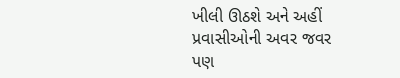ખીલી ઊઠશે અને અહીં પ્રવાસીઓની અવર જવર પણ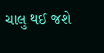ચાલુ થઈ જશે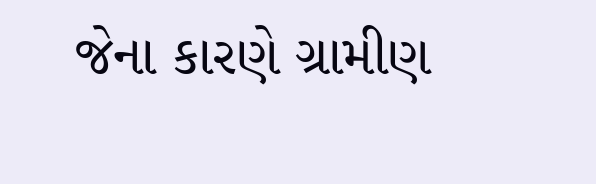જેના કારણે ગ્રામીણ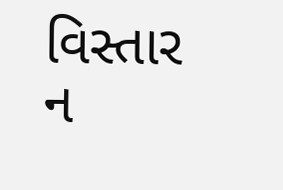વિસ્તાર ન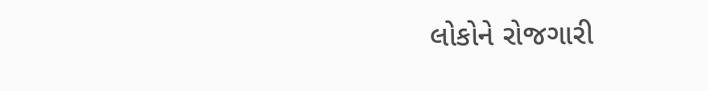લોકોને રોજગારી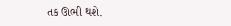તક ઊભી થશે.